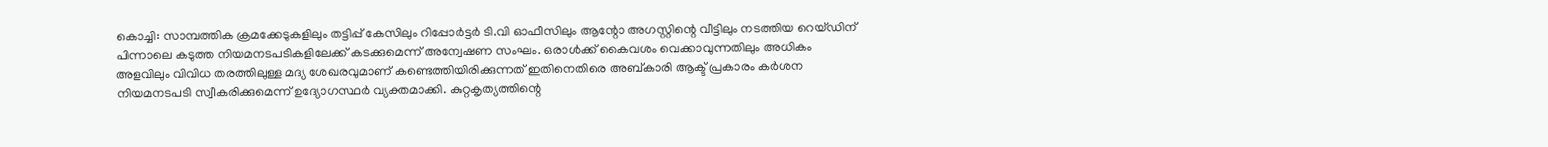കൊച്ചി: സാമ്പത്തിക ക്രമക്കേടുകളിലും തട്ടിപ്പ് കേസിലും റിപ്പോർട്ടർ ടി.വി ഓഫീസിലും ആന്റോ അഗസ്റ്റിന്റെ വീട്ടിലും നടത്തിയ റെയ്ഡിന് പിന്നാലെ കടുത്ത നിയമനടപടികളിലേക്ക് കടക്കുമെന്ന് അന്വേഷണ സംഘം. ഒരാൾക്ക് കൈവശം വെക്കാവുന്നതിലും അധികം അളവിലും വിവിധ തരത്തിലുള്ള മദ്യ ശേഖരവുമാണ് കണ്ടെത്തിയിരിക്കുന്നത് ഇതിനെതിരെ അബ്കാരി ആക്ട് പ്രകാരം കർശന നിയമനടപടി സ്വീകരിക്കുമെന്ന് ഉദ്യോഗസ്ഥർ വ്യക്തമാക്കി. കുറ്റകൃത്യത്തിന്റെ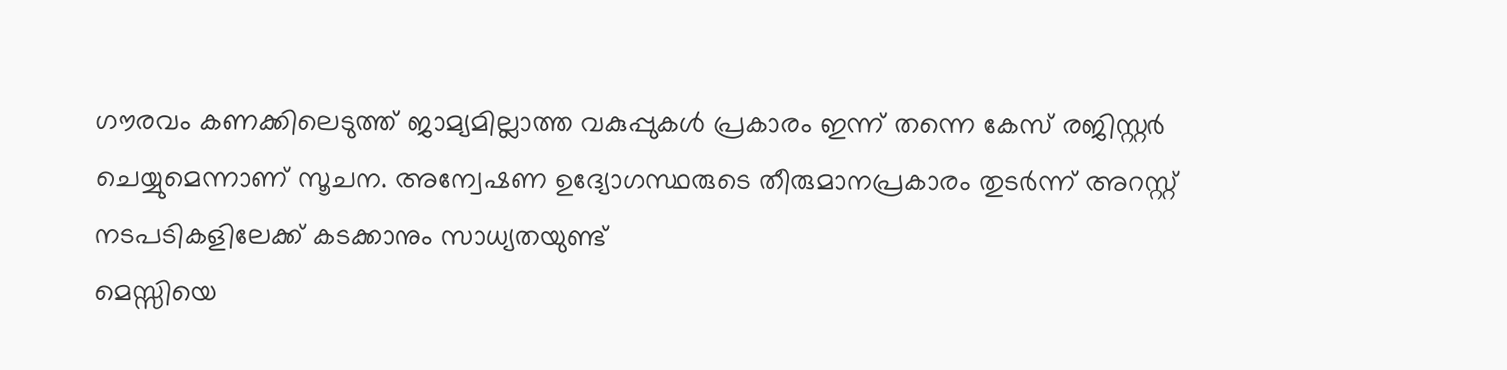ഗൗരവം കണക്കിലെടുത്ത് ജാമ്യമില്ലാത്ത വകുപ്പുകൾ പ്രകാരം ഇന്ന് തന്നെ കേസ് രജിസ്റ്റർ ചെയ്യുമെന്നാണ് സൂചന. അന്വേഷണ ഉദ്യോഗസ്ഥരുടെ തീരുമാനപ്രകാരം തുടർന്ന് അറസ്റ്റ് നടപടികളിലേക്ക് കടക്കാനും സാധ്യതയുണ്ട്
മെസ്സിയെ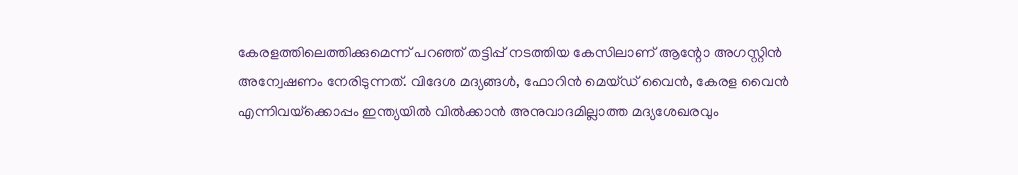കേരളത്തിലെത്തിക്കുമെന്ന് പറഞ്ഞ് തട്ടിപ്പ് നടത്തിയ കേസിലാണ് ആന്റോ അഗസ്റ്റിൻ അന്വേഷണം നേരിടുന്നത്. വിദേശ മദ്യങ്ങൾ, ഫോറിൻ മെയ്ഡ് വൈൻ, കേരള വൈൻ എന്നിവയ്‌ക്കൊപ്പം ഇന്ത്യയിൽ വിൽക്കാൻ അനുവാദമില്ലാത്ത മദ്യശേഖരവും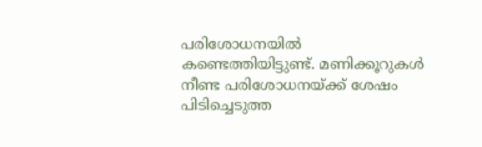പരിശോധനയിൽ കണ്ടെത്തിയിട്ടുണ്ട്. മണിക്കൂറുകൾ നീണ്ട പരിശോധനയ്ക്ക് ശേഷം പിടിച്ചെടുത്ത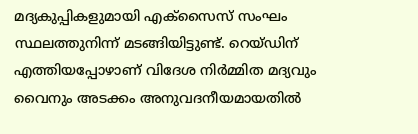മദ്യകുപ്പികളുമായി എക്സൈസ് സംഘം സ്ഥലത്തുനിന്ന് മടങ്ങിയിട്ടുണ്ട്. റെയ്ഡിന് എത്തിയപ്പോഴാണ് വിദേശ നിർമ്മിത മദ്യവും വൈനും അടക്കം അനുവദനീയമായതിൽ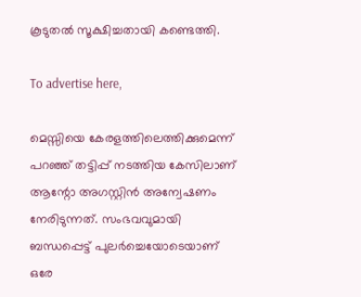കൂടുതൽ സൂക്ഷിച്ചതായി കണ്ടെത്തി.

To advertise here,

മെസ്സിയെ കേരളത്തിലെത്തിക്കുമെന്ന് പറഞ്ഞ് തട്ടിപ്പ് നടത്തിയ കേസിലാണ് ആന്റോ അഗസ്റ്റിൻ അന്വേഷണം നേരിടുന്നത്. സംഭവവുമായി ബന്ധപ്പെട്ട് പുലർച്ചെയോടെയാണ് ഒരേ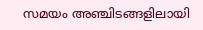സമയം അഞ്ചിടങ്ങളിലായി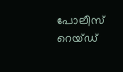പോലീസ് റെയ്ഡ്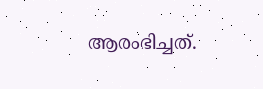ആരംഭിച്ചത്.